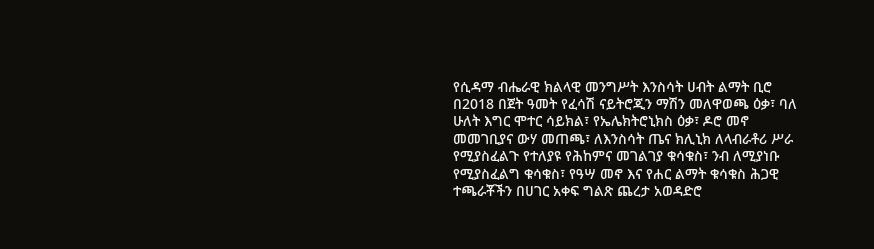የሲዳማ ብሔራዊ ክልላዊ መንግሥት እንስሳት ሀብት ልማት ቢሮ በ2018 በጀት ዓመት የፈሳሽ ናይትሮጂን ማሽን መለዋወጫ ዕቃ፣ ባለ ሁለት እግር ሞተር ሳይክል፣ የኤሌክትሮኒክስ ዕቃ፣ ዶሮ መኖ መመገቢያና ውሃ መጠጫ፣ ለእንስሳት ጤና ክሊኒክ ለላብራቶሪ ሥራ የሚያስፈልጉ የተለያዩ የሕከምና መገልገያ ቁሳቁስ፣ ንብ ለሚያነቡ የሚያስፈልግ ቁሳቁስ፣ የዓሣ መኖ እና የሐር ልማት ቁሳቁስ ሕጋዊ ተጫራቾችን በሀገር አቀፍ ግልጽ ጨረታ አወዳድሮ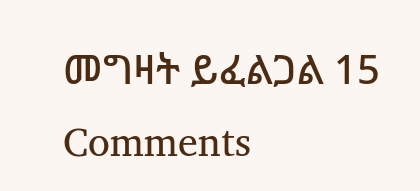መግዛት ይፈልጋል 15 Comments